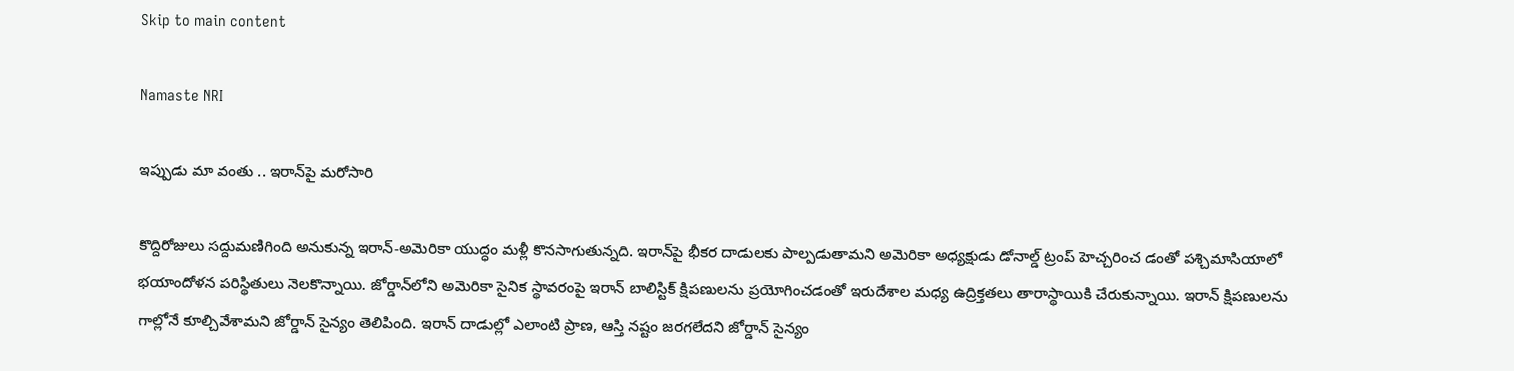Skip to main content

Namaste NRI

ఇప్పుడు మా వంతు .. ఇరాన్‌పై మరోసారి

కొద్దిరోజులు సద్దుమణిగింది అనుకున్న ఇరాన్‌-అమెరికా యుద్ధం మళ్లీ కొనసాగుతున్నది. ఇరాన్‌పై భీకర దాడులకు పాల్పడుతామని అమెరికా అధ్యక్షుడు డోనాల్డ్ ట్రంప్‌ హెచ్చరించ డంతో పశ్చిమాసియాలో భయాందోళన పరిస్థితులు నెలకొన్నాయి. జోర్డాన్‌లోని అమెరికా సైనిక స్థావరంపై ఇరాన్‌ బాలిస్టిక్‌ క్షిపణులను ప్రయోగించడంతో ఇరుదేశాల మధ్య ఉద్రిక్తతలు తారాస్థాయికి చేరుకున్నాయి. ఇరాన్‌ క్షిపణులను గాల్లోనే కూల్చివేశామని జోర్డాన్ సైన్యం తెలిపింది. ఇరాన్ దాడుల్లో ఎలాంటి ప్రాణ, ఆస్తి నష్టం జరగలేదని జోర్డాన్ సైన్యం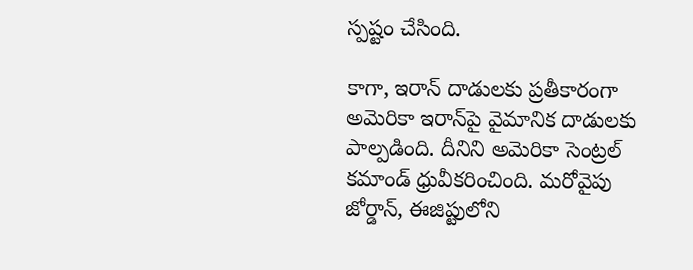స్పష్టం చేసింది.

కాగా, ఇరాన్‌ దాడులకు ప్రతీకారంగా అమెరికా ఇరాన్‌పై వైమానిక దాడులకు పాల్పడింది. దీనిని అమెరికా సెంట్రల్‌ కమాండ్ ధ్రువీకరించింది. మరోవైపు జోర్డాన్‌, ఈజిప్టులోని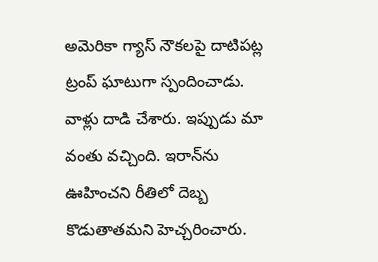అమెరికా గ్యాస్‌ నౌకలపై దాటిపట్ల ట్రంప్ ఘాటుగా స్పందించాడు. వాళ్లు దాడి చేశారు. ఇప్పుడు మా వంతు వచ్చింది. ఇరాన్‌ను ఊహించని రీతిలో దెబ్బ కొడుతాతమని హెచ్చరించారు.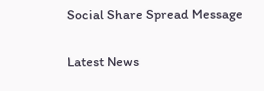Social Share Spread Message

Latest News